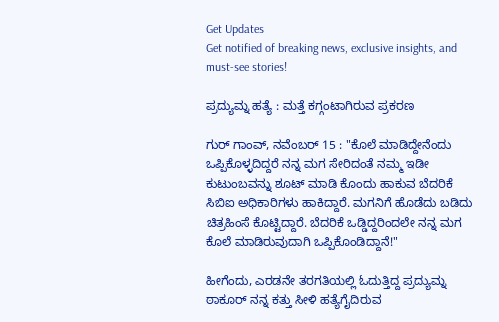Get Updates
Get notified of breaking news, exclusive insights, and must-see stories!

ಪ್ರದ್ಯುಮ್ನ ಹತ್ಯೆ : ಮತ್ತೆ ಕಗ್ಗಂಟಾಗಿರುವ ಪ್ರಕರಣ

ಗುರ್ ಗಾಂವ್, ನವೆಂಬರ್ 15 : "ಕೊಲೆ ಮಾಡಿದ್ದೇನೆಂದು ಒಪ್ಪಿಕೊಳ್ಳದಿದ್ದರೆ ನನ್ನ ಮಗ ಸೇರಿದಂತೆ ನಮ್ಮ ಇಡೀ ಕುಟುಂಬವನ್ನು ಶೂಟ್ ಮಾಡಿ ಕೊಂದು ಹಾಕುವ ಬೆದರಿಕೆ ಸಿಬಿಐ ಅಧಿಕಾರಿಗಳು ಹಾಕಿದ್ದಾರೆ. ಮಗನಿಗೆ ಹೊಡೆದು ಬಡಿದು ಚಿತ್ರಹಿಂಸೆ ಕೊಟ್ಟಿದ್ದಾರೆ. ಬೆದರಿಕೆ ಒಡ್ಡಿದ್ದರಿಂದಲೇ ನನ್ನ ಮಗ ಕೊಲೆ ಮಾಡಿರುವುದಾಗಿ ಒಪ್ಪಿಕೊಂಡಿದ್ದಾನೆ!"

ಹೀಗೆಂದು, ಎರಡನೇ ತರಗತಿಯಲ್ಲಿ ಓದುತ್ತಿದ್ದ ಪ್ರದ್ಯುಮ್ನ ಠಾಕೂರ್ ನನ್ನ ಕತ್ತು ಸೀಳಿ ಹತ್ಯೆಗೈದಿರುವ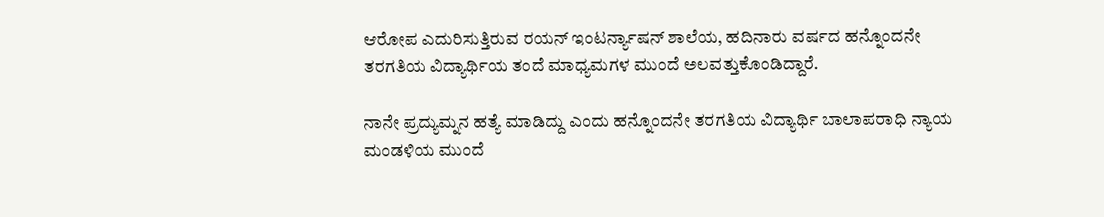ಆರೋಪ ಎದುರಿಸುತ್ತಿರುವ ರಯನ್ ಇಂಟರ್ನ್ಯಾಷನ್ ಶಾಲೆಯ, ಹದಿನಾರು ವರ್ಷದ ಹನ್ನೊಂದನೇ ತರಗತಿಯ ವಿದ್ಯಾರ್ಥಿಯ ತಂದೆ ಮಾಧ್ಯಮಗಳ ಮುಂದೆ ಅಲವತ್ತುಕೊಂಡಿದ್ದಾರೆ.

ನಾನೇ ಪ್ರದ್ಯುಮ್ನನ ಹತ್ಯೆ ಮಾಡಿದ್ದು ಎಂದು ಹನ್ನೊಂದನೇ ತರಗತಿಯ ವಿದ್ಯಾರ್ಥಿ ಬಾಲಾಪರಾಧಿ ನ್ಯಾಯ ಮಂಡಳಿಯ ಮುಂದೆ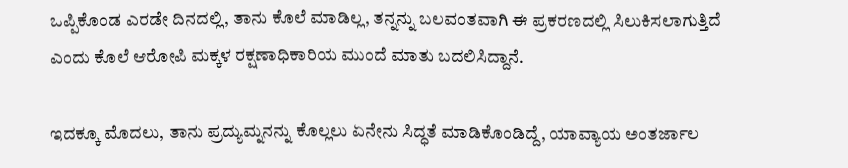ಒಪ್ಪಿಕೊಂಡ ಎರಡೇ ದಿನದಲ್ಲಿ, ತಾನು ಕೊಲೆ ಮಾಡಿಲ್ಲ, ತನ್ನನ್ನು ಬಲವಂತವಾಗಿ ಈ ಪ್ರಕರಣದಲ್ಲಿ ಸಿಲುಕಿಸಲಾಗುತ್ತಿದೆ ಎಂದು ಕೊಲೆ ಆರೋಪಿ ಮಕ್ಕಳ ರಕ್ಷಣಾಧಿಕಾರಿಯ ಮುಂದೆ ಮಾತು ಬದಲಿಸಿದ್ದಾನೆ.

ಇದಕ್ಕೂ ಮೊದಲು, ತಾನು ಪ್ರದ್ಯುಮ್ನನನ್ನು ಕೊಲ್ಲಲು ಏನೇನು ಸಿದ್ಧತೆ ಮಾಡಿಕೊಂಡಿದ್ದೆ, ಯಾವ್ಯಾಯ ಅಂತರ್ಜಾಲ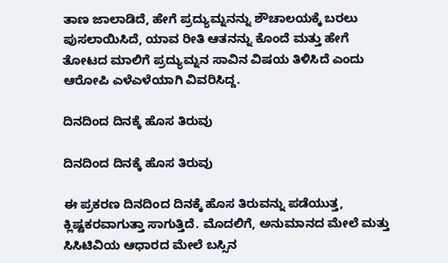ತಾಣ ಜಾಲಾಡಿದೆ, ಹೇಗೆ ಪ್ರದ್ಯುಮ್ನನನ್ನು ಶೌಚಾಲಯಕ್ಕೆ ಬರಲು ಪುಸಲಾಯಿಸಿದೆ, ಯಾವ ರೀತಿ ಆತನನ್ನು ಕೊಂದೆ ಮತ್ತು ಹೇಗೆ ತೋಟದ ಮಾಲಿಗೆ ಪ್ರದ್ಯುಮ್ನನ ಸಾವಿನ ವಿಷಯ ತಿಳಿಸಿದೆ ಎಂದು ಆರೋಪಿ ಎಳೆಎಳೆಯಾಗಿ ವಿವರಿಸಿದ್ದ.

ದಿನದಿಂದ ದಿನಕ್ಕೆ ಹೊಸ ತಿರುವು

ದಿನದಿಂದ ದಿನಕ್ಕೆ ಹೊಸ ತಿರುವು

ಈ ಪ್ರಕರಣ ದಿನದಿಂದ ದಿನಕ್ಕೆ ಹೊಸ ತಿರುವನ್ನು ಪಡೆಯುತ್ತ, ಕ್ಲಿಷ್ಟಕರವಾಗುತ್ತಾ ಸಾಗುತ್ತಿದೆ. ಮೊದಲಿಗೆ, ಅನುಮಾನದ ಮೇಲೆ ಮತ್ತು ಸಿಸಿಟಿವಿಯ ಆಧಾರದ ಮೇಲೆ ಬಸ್ಸಿನ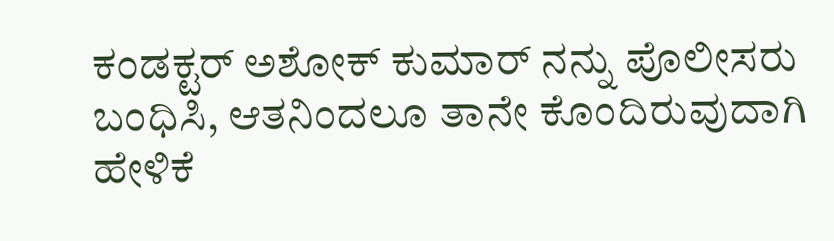ಕಂಡಕ್ಟರ್ ಅಶೋಕ್ ಕುಮಾರ್ ನನ್ನು ಪೊಲೀಸರು ಬಂಧಿಸಿ, ಆತನಿಂದಲೂ ತಾನೇ ಕೊಂದಿರುವುದಾಗಿ ಹೇಳಿಕೆ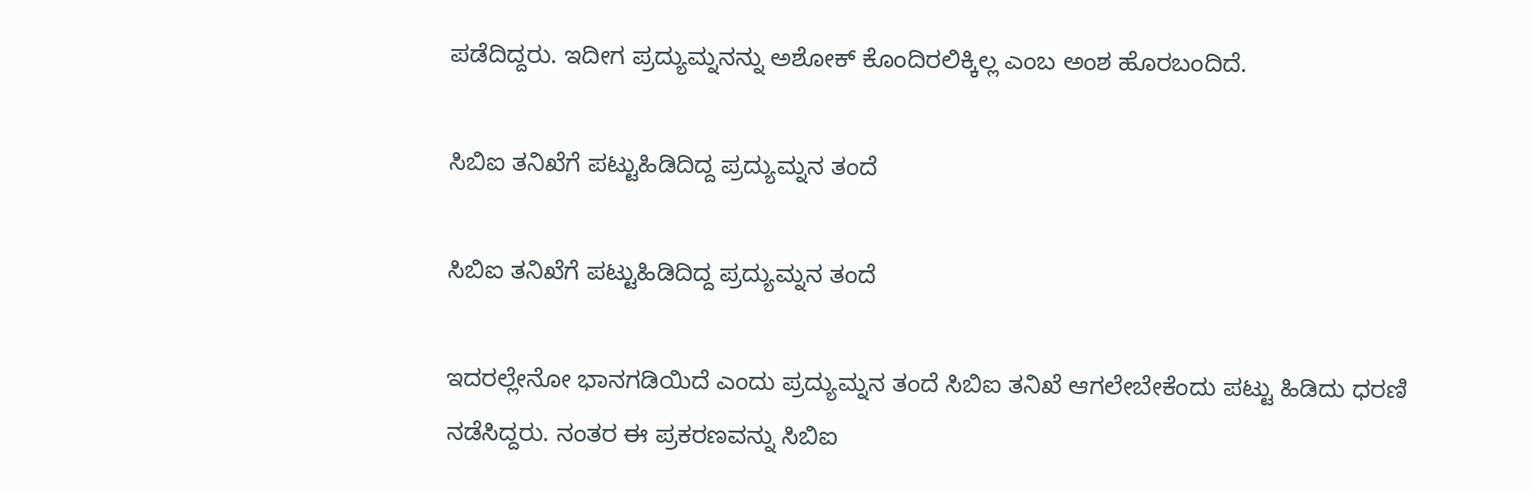ಪಡೆದಿದ್ದರು. ಇದೀಗ ಪ್ರದ್ಯುಮ್ನನನ್ನು ಅಶೋಕ್ ಕೊಂದಿರಲಿಕ್ಕಿಲ್ಲ ಎಂಬ ಅಂಶ ಹೊರಬಂದಿದೆ.

ಸಿಬಿಐ ತನಿಖೆಗೆ ಪಟ್ಟುಹಿಡಿದಿದ್ದ ಪ್ರದ್ಯುಮ್ನನ ತಂದೆ

ಸಿಬಿಐ ತನಿಖೆಗೆ ಪಟ್ಟುಹಿಡಿದಿದ್ದ ಪ್ರದ್ಯುಮ್ನನ ತಂದೆ

ಇದರಲ್ಲೇನೋ ಭಾನಗಡಿಯಿದೆ ಎಂದು ಪ್ರದ್ಯುಮ್ನನ ತಂದೆ ಸಿಬಿಐ ತನಿಖೆ ಆಗಲೇಬೇಕೆಂದು ಪಟ್ಟು ಹಿಡಿದು ಧರಣಿ ನಡೆಸಿದ್ದರು. ನಂತರ ಈ ಪ್ರಕರಣವನ್ನು ಸಿಬಿಐ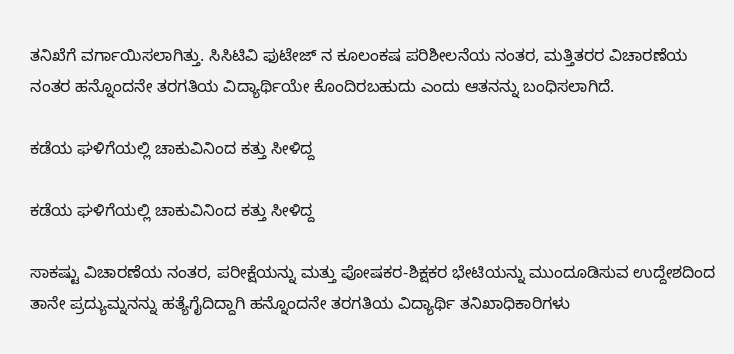ತನಿಖೆಗೆ ವರ್ಗಾಯಿಸಲಾಗಿತ್ತು. ಸಿಸಿಟಿವಿ ಫುಟೇಜ್ ನ ಕೂಲಂಕಷ ಪರಿಶೀಲನೆಯ ನಂತರ, ಮತ್ತಿತರರ ವಿಚಾರಣೆಯ ನಂತರ ಹನ್ನೊಂದನೇ ತರಗತಿಯ ವಿದ್ಯಾರ್ಥಿಯೇ ಕೊಂದಿರಬಹುದು ಎಂದು ಆತನನ್ನು ಬಂಧಿಸಲಾಗಿದೆ.

ಕಡೆಯ ಘಳಿಗೆಯಲ್ಲಿ ಚಾಕುವಿನಿಂದ ಕತ್ತು ಸೀಳಿದ್ದ

ಕಡೆಯ ಘಳಿಗೆಯಲ್ಲಿ ಚಾಕುವಿನಿಂದ ಕತ್ತು ಸೀಳಿದ್ದ

ಸಾಕಷ್ಟು ವಿಚಾರಣೆಯ ನಂತರ, ಪರೀಕ್ಷೆಯನ್ನು ಮತ್ತು ಪೋಷಕರ-ಶಿಕ್ಷಕರ ಭೇಟಿಯನ್ನು ಮುಂದೂಡಿಸುವ ಉದ್ದೇಶದಿಂದ ತಾನೇ ಪ್ರದ್ಯುಮ್ನನನ್ನು ಹತ್ಯೆಗೈದಿದ್ದಾಗಿ ಹನ್ನೊಂದನೇ ತರಗತಿಯ ವಿದ್ಯಾರ್ಥಿ ತನಿಖಾಧಿಕಾರಿಗಳು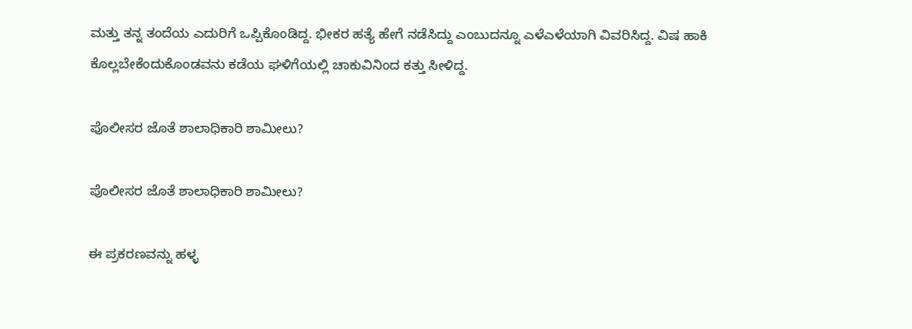ಮತ್ತು ತನ್ನ ತಂದೆಯ ಎದುರಿಗೆ ಒಪ್ಪಿಕೊಂಡಿದ್ದ. ಭೀಕರ ಹತ್ಯೆ ಹೇಗೆ ನಡೆಸಿದ್ದು ಎಂಬುದನ್ನೂ ಎಳೆಎಳೆಯಾಗಿ ವಿವರಿಸಿದ್ದ. ವಿಷ ಹಾಕಿ ಕೊಲ್ಲಬೇಕೆಂದುಕೊಂಡವನು ಕಡೆಯ ಘಳಿಗೆಯಲ್ಲಿ ಚಾಕುವಿನಿಂದ ಕತ್ತು ಸೀಳಿದ್ದ.

ಪೊಲೀಸರ ಜೊತೆ ಶಾಲಾಧಿಕಾರಿ ಶಾಮೀಲು?

ಪೊಲೀಸರ ಜೊತೆ ಶಾಲಾಧಿಕಾರಿ ಶಾಮೀಲು?

ಈ ಪ್ರಕರಣವನ್ನು ಹಳ್ಳ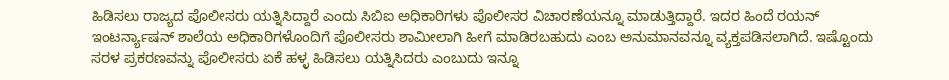ಹಿಡಿಸಲು ರಾಜ್ಯದ ಪೊಲೀಸರು ಯತ್ನಿಸಿದ್ದಾರೆ ಎಂದು ಸಿಬಿಐ ಅಧಿಕಾರಿಗಳು ಪೊಲೀಸರ ವಿಚಾರಣೆಯನ್ನೂ ಮಾಡುತ್ತಿದ್ದಾರೆ. ಇದರ ಹಿಂದೆ ರಯನ್ ಇಂಟರ್ನ್ಯಾಷನ್ ಶಾಲೆಯ ಅಧಿಕಾರಿಗಳೊಂದಿಗೆ ಪೊಲೀಸರು ಶಾಮೀಲಾಗಿ ಹೀಗೆ ಮಾಡಿರಬಹುದು ಎಂಬ ಅನುಮಾನವನ್ನೂ ವ್ಯಕ್ತಪಡಿಸಲಾಗಿದೆ. ಇಷ್ಟೊಂದು ಸರಳ ಪ್ರಕರಣವನ್ನು ಪೊಲೀಸರು ಏಕೆ ಹಳ್ಳ ಹಿಡಿಸಲು ಯತ್ನಿಸಿದರು ಎಂಬುದು ಇನ್ನೂ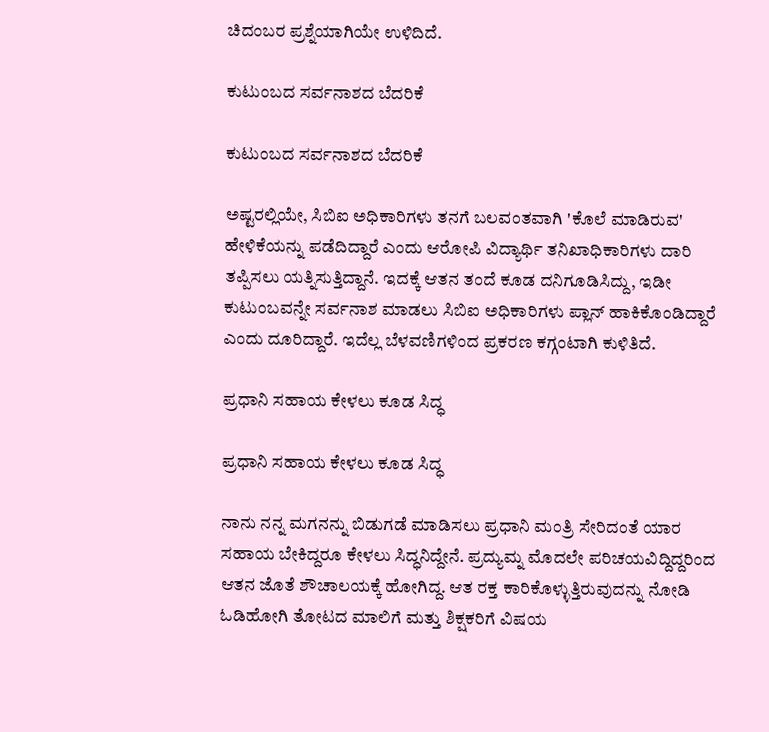ಚಿದಂಬರ ಪ್ರಶ್ನೆಯಾಗಿಯೇ ಉಳಿದಿದೆ.

ಕುಟುಂಬದ ಸರ್ವನಾಶದ ಬೆದರಿಕೆ

ಕುಟುಂಬದ ಸರ್ವನಾಶದ ಬೆದರಿಕೆ

ಅಷ್ಟರಲ್ಲಿಯೇ, ಸಿಬಿಐ ಅಧಿಕಾರಿಗಳು ತನಗೆ ಬಲವಂತವಾಗಿ 'ಕೊಲೆ ಮಾಡಿರುವ' ಹೇಳಿಕೆಯನ್ನು ಪಡೆದಿದ್ದಾರೆ ಎಂದು ಆರೋಪಿ ವಿದ್ಯಾರ್ಥಿ ತನಿಖಾಧಿಕಾರಿಗಳು ದಾರಿ ತಪ್ಪಿಸಲು ಯತ್ನಿಸುತ್ತಿದ್ದಾನೆ. ಇದಕ್ಕೆ ಆತನ ತಂದೆ ಕೂಡ ದನಿಗೂಡಿಸಿದ್ದು, ಇಡೀ ಕುಟುಂಬವನ್ನೇ ಸರ್ವನಾಶ ಮಾಡಲು ಸಿಬಿಐ ಅಧಿಕಾರಿಗಳು ಪ್ಲಾನ್ ಹಾಕಿಕೊಂಡಿದ್ದಾರೆ ಎಂದು ದೂರಿದ್ದಾರೆ. ಇದೆಲ್ಲ ಬೆಳವಣಿಗಳಿಂದ ಪ್ರಕರಣ ಕಗ್ಗಂಟಾಗಿ ಕುಳಿತಿದೆ.

ಪ್ರಧಾನಿ ಸಹಾಯ ಕೇಳಲು ಕೂಡ ಸಿದ್ಧ

ಪ್ರಧಾನಿ ಸಹಾಯ ಕೇಳಲು ಕೂಡ ಸಿದ್ಧ

ನಾನು ನನ್ನ ಮಗನನ್ನು ಬಿಡುಗಡೆ ಮಾಡಿಸಲು ಪ್ರಧಾನಿ ಮಂತ್ರಿ ಸೇರಿದಂತೆ ಯಾರ ಸಹಾಯ ಬೇಕಿದ್ದರೂ ಕೇಳಲು ಸಿದ್ಧನಿದ್ದೇನೆ. ಪ್ರದ್ಯುಮ್ನ ಮೊದಲೇ ಪರಿಚಯವಿದ್ದಿದ್ದರಿಂದ ಆತನ ಜೊತೆ ಶೌಚಾಲಯಕ್ಕೆ ಹೋಗಿದ್ದ. ಆತ ರಕ್ತ ಕಾರಿಕೊಳ್ಳುತ್ತಿರುವುದನ್ನು ನೋಡಿ ಓಡಿಹೋಗಿ ತೋಟದ ಮಾಲಿಗೆ ಮತ್ತು ಶಿಕ್ಷಕರಿಗೆ ವಿಷಯ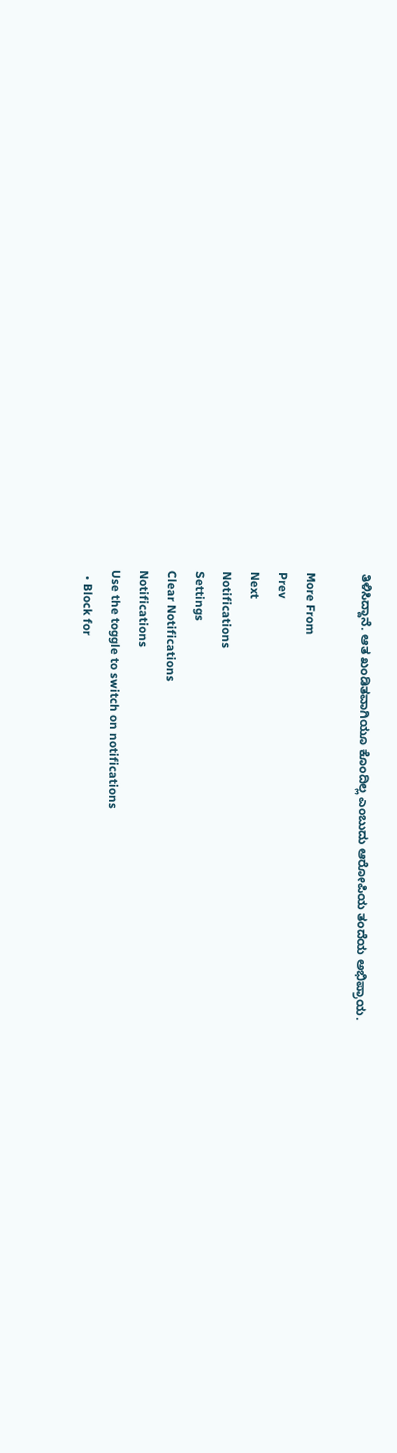ತಿಳಿಸಿದ್ದಾನೆ. ಆತ ಖಂಡಿತವಾಗಿಯೂ ಕೊಂದಿಲ್ಲ ಎಂಬುದು ಆರೋಪಿಯ ತಂದೆಯ ಅಭಿಪ್ರಾಯ.

More From
Prev
Next
Notifications
Settings
Clear Notifications
Notifications
Use the toggle to switch on notifications
  • Block for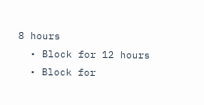8 hours
  • Block for 12 hours
  • Block for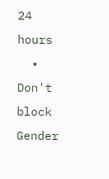24 hours
  • Don't block
Gender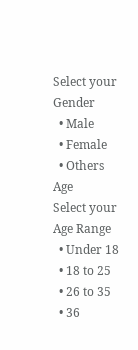Select your Gender
  • Male
  • Female
  • Others
Age
Select your Age Range
  • Under 18
  • 18 to 25
  • 26 to 35
  • 36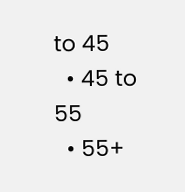to 45
  • 45 to 55
  • 55+